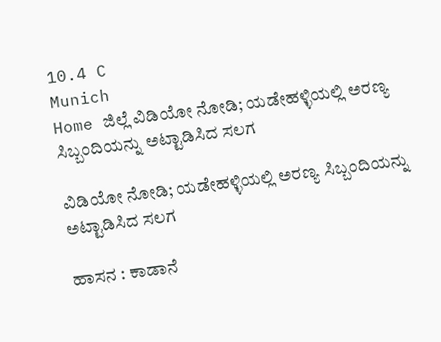10.4 C
Munich
Home ಜಿಲ್ಲೆ ವಿಡಿಯೋ ನೋಡಿ; ಯಡೇಹಳ್ಳಿಯಲ್ಲಿ ಅರಣ್ಯ ಸಿಬ್ಬಂದಿಯನ್ನು ಅಟ್ಟಾಡಿಸಿದ ಸಲಗ

ವಿಡಿಯೋ ನೋಡಿ; ಯಡೇಹಳ್ಳಿಯಲ್ಲಿ ಅರಣ್ಯ ಸಿಬ್ಬಂದಿಯನ್ನು ಅಟ್ಟಾಡಿಸಿದ ಸಲಗ

ಹಾಸನ : ಕಾಡಾನೆ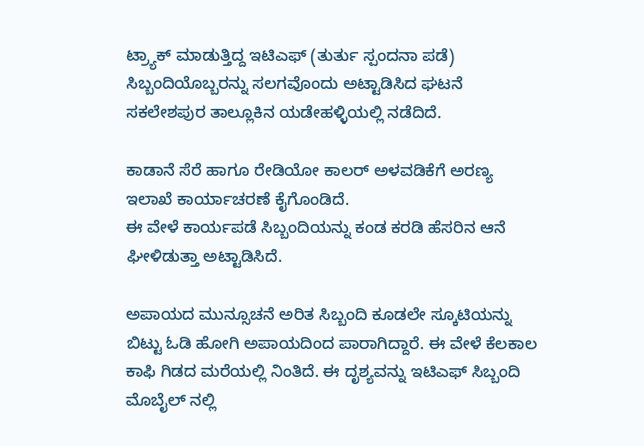ಟ್ರ್ಯಾಕ್ ಮಾಡುತ್ತಿದ್ದ ಇಟಿಎಫ್ (ತುರ್ತು ಸ್ಪಂದನಾ ಪಡೆ) ಸಿಬ್ಬಂದಿಯೊಬ್ಬರನ್ನು ಸಲಗವೊಂದು ಅಟ್ಟಾಡಿಸಿದ ಘಟನೆ ಸಕಲೇಶಪುರ ತಾಲ್ಲೂಕಿನ ಯಡೇಹಳ್ಳಿಯಲ್ಲಿ ನಡೆದಿದೆ.

ಕಾಡಾನೆ ಸೆರೆ ಹಾಗೂ ರೇಡಿಯೋ ಕಾಲರ್ ಅಳವಡಿಕೆಗೆ ಅರಣ್ಯ ಇಲಾಖೆ ಕಾರ್ಯಾಚರಣೆ ಕೈಗೊಂಡಿದೆ.
ಈ ವೇಳೆ ಕಾರ್ಯಪಡೆ ಸಿಬ್ಬಂದಿಯನ್ನು ಕಂಡ ಕರಡಿ ಹೆಸರಿನ ಆನೆ ಘೀಳಿಡುತ್ತಾ ಅಟ್ಟಾಡಿಸಿದೆ.

ಅಪಾಯದ ಮುನ್ಸೂಚನೆ ಅರಿತ ಸಿಬ್ಬಂದಿ ಕೂಡಲೇ ಸ್ಕೂಟಿಯನ್ನು ಬಿಟ್ಟು ಓಡಿ ಹೋಗಿ ಅಪಾಯದಿಂದ ಪಾರಾಗಿದ್ದಾರೆ. ಈ ವೇಳೆ ಕೆಲಕಾಲ ಕಾಫಿ ಗಿಡದ ಮರೆಯಲ್ಲಿ ನಿಂತಿದೆ. ಈ ದೃಶ್ಯವನ್ನು ಇಟಿಎಫ್ ಸಿಬ್ಬಂದಿ ಮೊಬೈಲ್ ನಲ್ಲಿ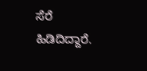ಸೆರೆ ಹಿಡಿದಿದ್ದಾರೆ.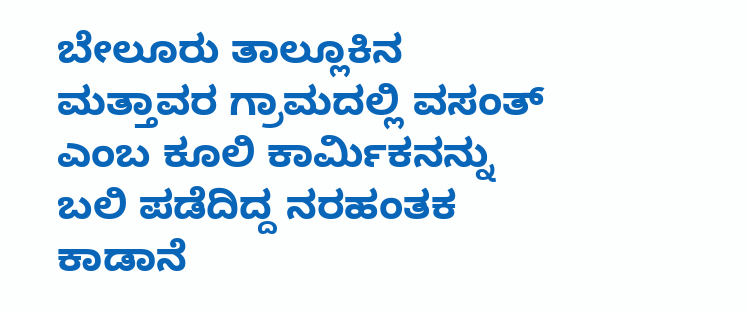ಬೇಲೂರು ತಾಲ್ಲೂಕಿನ ಮತ್ತಾವರ ಗ್ರಾಮದಲ್ಲಿ ವಸಂತ್ ಎಂಬ ಕೂಲಿ ಕಾರ್ಮಿಕನನ್ನು ಬಲಿ ಪಡೆದಿದ್ದ ನರಹಂತಕ ಕಾಡಾನೆ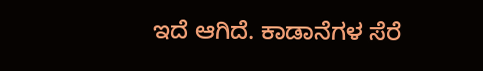ಇದೆ ಆಗಿದೆ. ಕಾಡಾನೆಗಳ ಸೆರೆ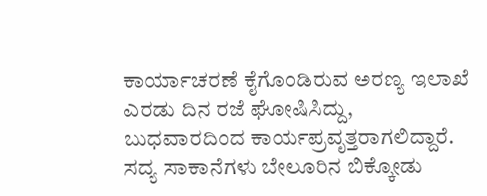ಕಾರ್ಯಾಚರಣೆ ಕೈಗೊಂಡಿರುವ ಅರಣ್ಯ ಇಲಾಖೆ ಎರಡು ದಿನ ರಜೆ ಘೋಷಿಸಿದ್ದು, ಬುಧವಾರದಿಂದ ಕಾರ್ಯಪ್ರವೃತ್ತರಾಗಲಿದ್ದಾರೆ. ಸದ್ಯ ಸಾಕಾನೆಗಳು ಬೇಲೂರಿನ ಬಿಕ್ಕೋಡು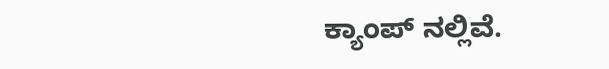ಕ್ಯಾಂಪ್ ನಲ್ಲಿವೆ.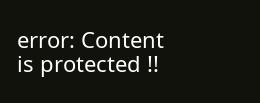error: Content is protected !!